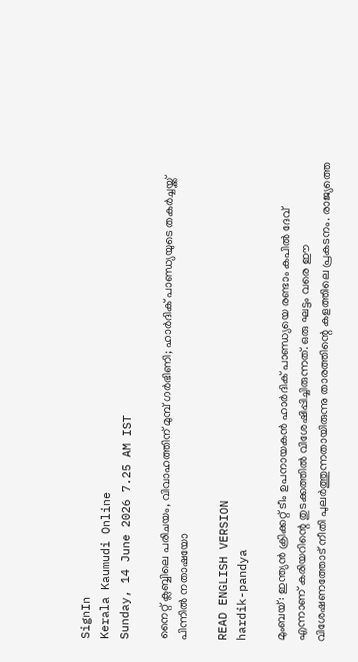SignIn
Kerala Kaumudi Online
Sunday, 14 June 2026 7.25 AM IST

നൈറ്റ് ക്ലബ്ബിലെ പരിചയം, വിവാഹത്തിന് മുമ്പ് ഗര്‍ഭിണി; ഹാര്‍ദിക് പാണ്ഡ്യയുടെ തകര്‍ച്ചയ്ക്ക് പിന്നില്‍ നതാഷയോ

READ ENGLISH VERSION
hardik-pandya

മുംബയ്: ഇന്ത്യന്‍ ക്രിക്കറ്റ് ടീം ഉപനായകന്‍ ഹാര്‍ദിക് പാണ്ഡ്യയെ രണ്ടാം കപില്‍ ദേവ് എന്നാണ് കരിയറിന്റെ തുടക്കത്തില്‍ വിശേഷിപ്പിച്ചിരുന്നത്. ഒരു ഘട്ടം വരെ ഈ വിശേഷണത്തോട് നീതി പുലര്‍ത്തുന്നതായിരുന്നു താരത്തിന്റെ കളത്തിലെ പ്രകടനം. രാജ്യത്തെ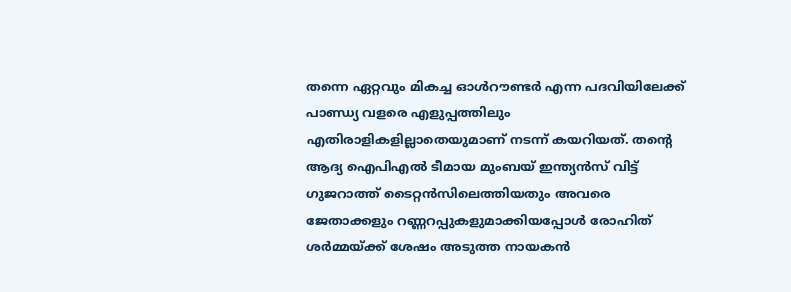തന്നെ ഏറ്റവും മികച്ച ഓള്‍റൗണ്ടര്‍ എന്ന പദവിയിലേക്ക് പാണ്ഡ്യ വളരെ എളുപ്പത്തിലും എതിരാളികളില്ലാതെയുമാണ് നടന്ന് കയറിയത്. തന്റെ ആദ്യ ഐപിഎല്‍ ടീമായ മുംബയ് ഇന്ത്യന്‍സ് വിട്ട് ഗുജറാത്ത് ടൈറ്റന്‍സിലെത്തിയതും അവരെ ജേതാക്കളും റണ്ണറപ്പുകളുമാക്കിയപ്പോള്‍ രോഹിത് ശര്‍മ്മയ്ക്ക് ശേഷം അടുത്ത നായകന്‍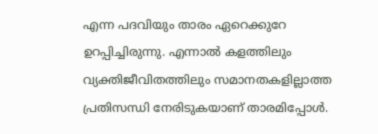എന്ന പദവിയും താരം ഏറെക്കുറേ ഉറപ്പിച്ചിരുന്നു. എന്നാല്‍ കളത്തിലും വ്യക്തിജീവിതത്തിലും സമാനതകളില്ലാത്ത പ്രതിസന്ധി നേരിടുകയാണ് താരമിപ്പോള്‍.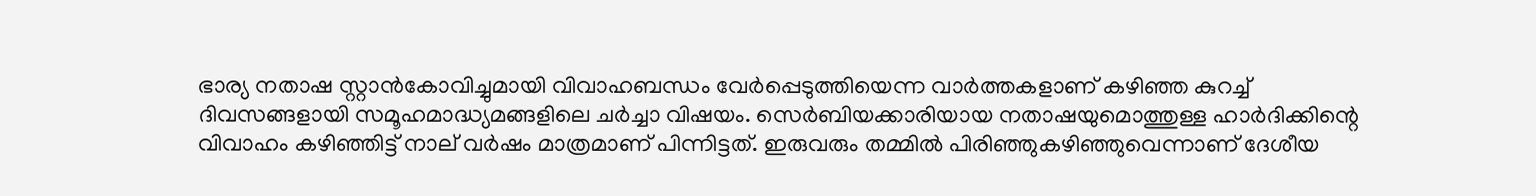ഭാര്യ നതാഷ സ്റ്റാന്‍കോവിച്ചുമായി വിവാഹബന്ധം വേര്‍പ്പെടുത്തിയെന്ന വാര്‍ത്തകളാണ് കഴിഞ്ഞ കുറച്ച് ദിവസങ്ങളായി സമൂഹമാദ്ധ്യമങ്ങളിലെ ചര്‍ച്ചാ വിഷയം. സെര്‍ബിയക്കാരിയായ നതാഷയുമൊത്തുള്ള ഹാര്‍ദിക്കിന്റെ വിവാഹം കഴിഞ്ഞിട്ട് നാല് വര്‍ഷം മാത്രമാണ് പിന്നിട്ടത്. ഇരുവരും തമ്മില്‍ പിരിഞ്ഞുകഴിഞ്ഞുവെന്നാണ് ദേശീയ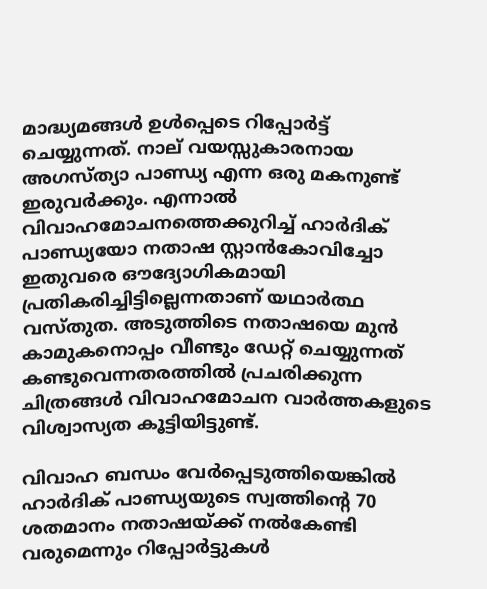മാദ്ധ്യമങ്ങള്‍ ഉള്‍പ്പെടെ റിപ്പോര്‍ട്ട് ചെയ്യുന്നത്. നാല് വയസ്സുകാരനായ അഗസ്ത്യാ പാണ്ഡ്യ എന്ന ഒരു മകനുണ്ട് ഇരുവര്‍ക്കും. എന്നാല്‍ വിവാഹമോചനത്തെക്കുറിച്ച് ഹാര്‍ദിക് പാണ്ഡ്യയോ നതാഷ സ്റ്റാന്‍കോവിച്ചോ ഇതുവരെ ഔദ്യോഗികമായി പ്രതികരിച്ചിട്ടില്ലെന്നതാണ് യഥാര്‍ത്ഥ വസ്തുത. അടുത്തിടെ നതാഷയെ മുന്‍ കാമുകനൊപ്പം വീണ്ടും ഡേറ്റ് ചെയ്യുന്നത് കണ്ടുവെന്നതരത്തില്‍ പ്രചരിക്കുന്ന ചിത്രങ്ങള്‍ വിവാഹമോചന വാര്‍ത്തകളുടെ വിശ്വാസ്യത കൂട്ടിയിട്ടുണ്ട്.

വിവാഹ ബന്ധം വേര്‍പ്പെടുത്തിയെങ്കില്‍ ഹാര്‍ദിക് പാണ്ഡ്യയുടെ സ്വത്തിന്റെ 70 ശതമാനം നതാഷയ്ക്ക് നല്‍കേണ്ടി വരുമെന്നും റിപ്പോര്‍ട്ടുകള്‍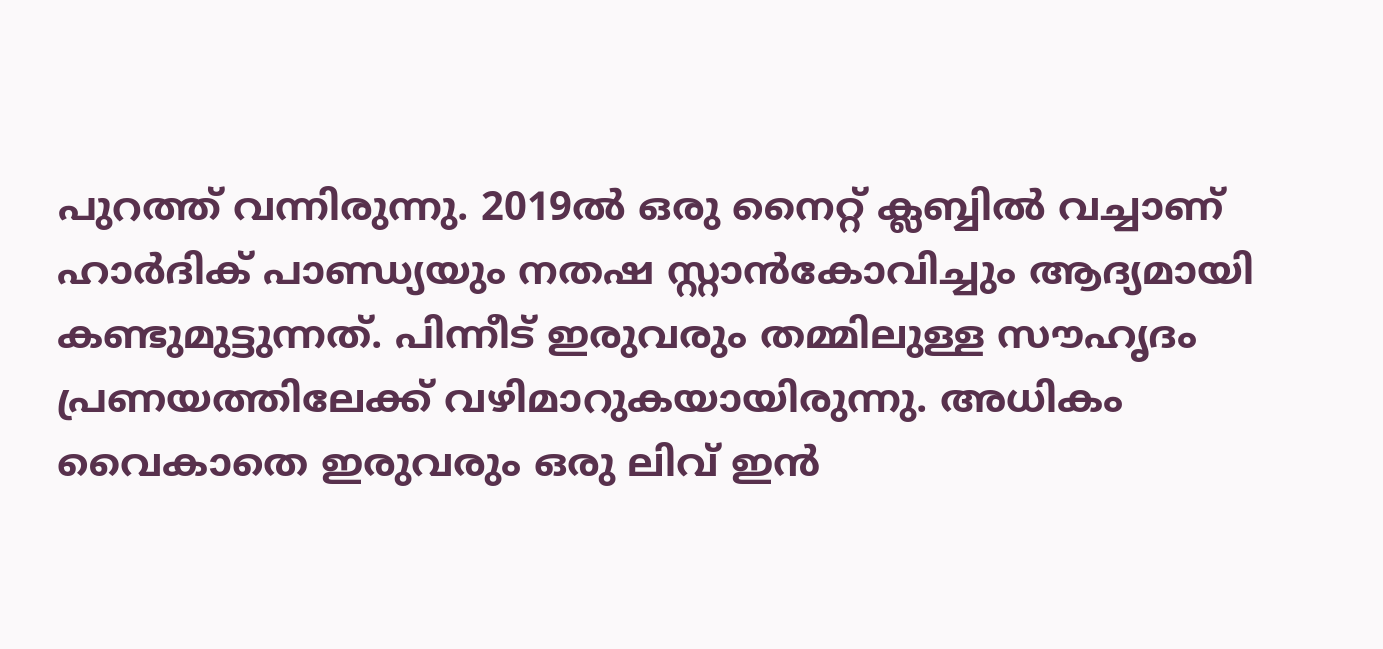പുറത്ത് വന്നിരുന്നു. 2019ല്‍ ഒരു നൈറ്റ് ക്ലബ്ബില്‍ വച്ചാണ് ഹാര്‍ദിക് പാണ്ഡ്യയും നതഷ സ്റ്റാന്‍കോവിച്ചും ആദ്യമായി കണ്ടുമുട്ടുന്നത്. പിന്നീട് ഇരുവരും തമ്മിലുള്ള സൗഹൃദം പ്രണയത്തിലേക്ക് വഴിമാറുകയായിരുന്നു. അധികം വൈകാതെ ഇരുവരും ഒരു ലിവ് ഇന്‍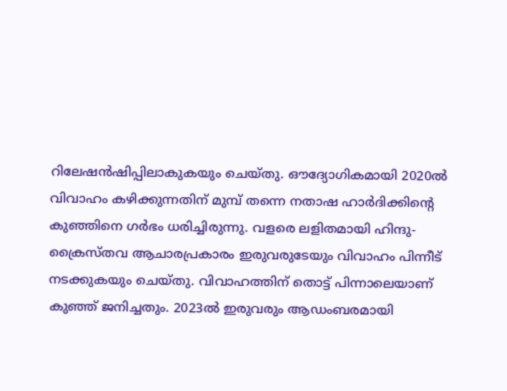റിലേഷന്‍ഷിപ്പിലാകുകയും ചെയ്തു. ഔദ്യോഗികമായി 2020ല്‍ വിവാഹം കഴിക്കുന്നതിന് മുമ്പ് തന്നെ നതാഷ ഹാര്‍ദിക്കിന്റെ കുഞ്ഞിനെ ഗര്‍ഭം ധരിച്ചിരുന്നു. വളരെ ലളിതമായി ഹിന്ദു- ക്രൈസ്തവ ആചാരപ്രകാരം ഇരുവരുടേയും വിവാഹം പിന്നീട് നടക്കുകയും ചെയ്തു. വിവാഹത്തിന് തൊട്ട് പിന്നാലെയാണ് കുഞ്ഞ് ജനിച്ചതും. 2023ല്‍ ഇരുവരും ആഡംബരമായി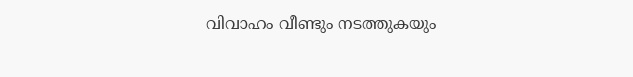വിവാഹം വീണ്ടും നടത്തുകയും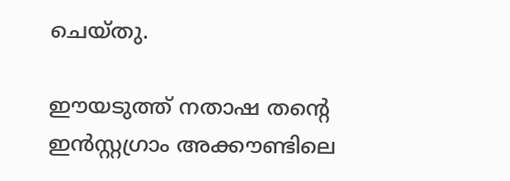ചെയ്തു.

ഈയടുത്ത് നതാഷ തന്റെ ഇന്‍സ്റ്റഗ്രാം അക്കൗണ്ടിലെ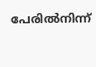പേരില്‍നിന്ന്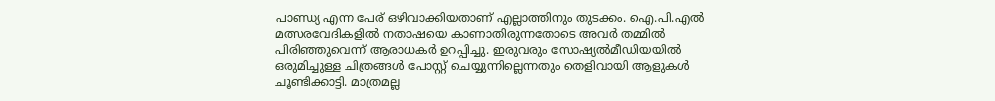പാണ്ഡ്യ എന്ന പേര് ഒഴിവാക്കിയതാണ് എല്ലാത്തിനും തുടക്കം. ഐ.പി.എല്‍ മത്സരവേദികളില്‍ നതാഷയെ കാണാതിരുന്നതോടെ അവര്‍ തമ്മില്‍ പിരിഞ്ഞുവെന്ന് ആരാധകര്‍ ഉറപ്പിച്ചു. ഇരുവരും സോഷ്യല്‍മീഡിയയില്‍ ഒരുമിച്ചുള്ള ചിത്രങ്ങള്‍ പോസ്റ്റ് ചെയ്യുന്നില്ലെന്നതും തെളിവായി ആളുകള്‍ ചൂണ്ടിക്കാട്ടി. മാത്രമല്ല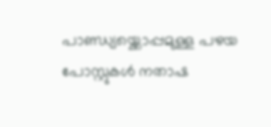പാണ്ഡ്യയ്ക്കൊപ്പമുള്ള പഴയ പോസ്റ്റുകള്‍ നതാഷ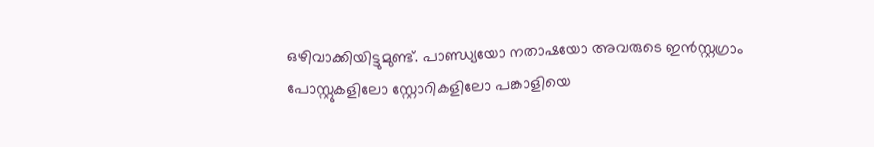ഒഴിവാക്കിയിട്ടുമുണ്ട്. പാണ്ഡ്യയോ നതാഷയോ അവരുടെ ഇന്‍സ്റ്റഗ്രാം പോസ്റ്റുകളിലോ സ്റ്റോറികളിലോ പങ്കാളിയെ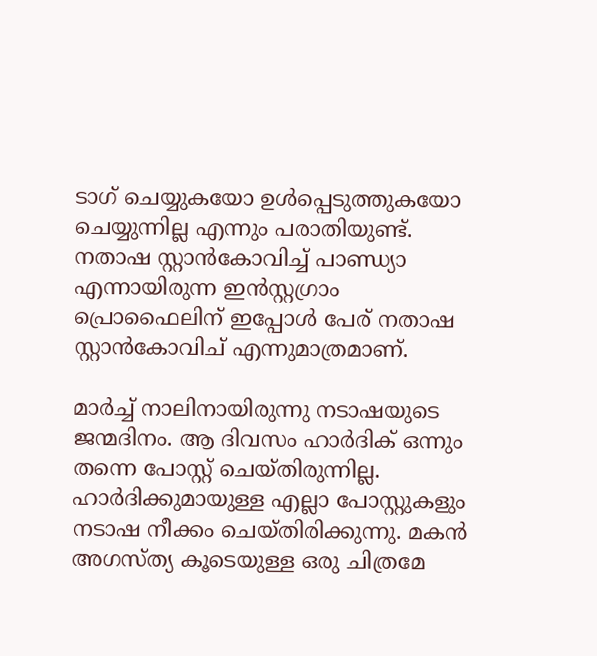ടാഗ് ചെയ്യുകയോ ഉള്‍പ്പെടുത്തുകയോ ചെയ്യുന്നില്ല എന്നും പരാതിയുണ്ട്. നതാഷ സ്റ്റാന്‍കോവിച്ച് പാണ്ഡ്യാ എന്നായിരുന്ന ഇന്‍സ്റ്റഗ്രാം പ്രൊഫൈലിന് ഇപ്പോള്‍ പേര് നതാഷ സ്റ്റാന്‍കോവിച് എന്നുമാത്രമാണ്.

മാര്‍ച്ച് നാലിനായിരുന്നു നടാഷയുടെ ജന്മദിനം. ആ ദിവസം ഹാര്‍ദിക് ഒന്നും തന്നെ പോസ്റ്റ് ചെയ്തിരുന്നില്ല. ഹാര്‍ദിക്കുമായുള്ള എല്ലാ പോസ്റ്റുകളും നടാഷ നീക്കം ചെയ്തിരിക്കുന്നു. മകന്‍ അഗസ്ത്യ കൂടെയുള്ള ഒരു ചിത്രമേ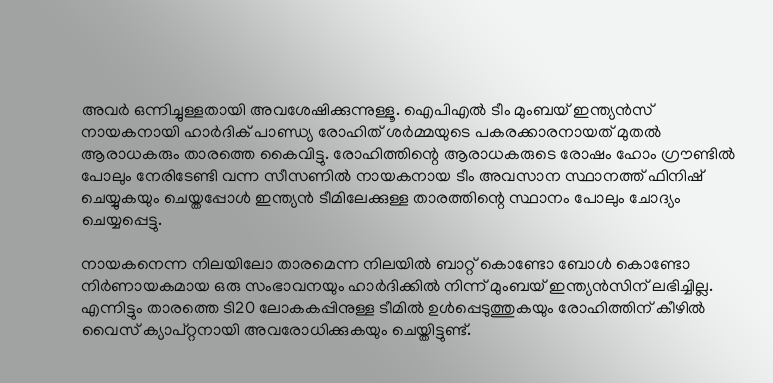അവര്‍ ഒന്നിച്ചുള്ളതായി അവശേഷിക്കുന്നുള്ളൂ. ഐപിഎല്‍ ടീം മുംബയ് ഇന്ത്യന്‍സ് നായകനായി ഹാര്‍ദിക് പാണ്ഡ്യ രോഹിത് ശര്‍മ്മയുടെ പകരക്കാരനായത് മുതല്‍ ആരാധകരും താരത്തെ കൈവിട്ടു. രോഹിത്തിന്റെ ആരാധകരുടെ രോഷം ഹോം ഗ്രൗണ്ടില്‍ പോലും നേരിടേണ്ടി വന്ന സീസണില്‍ നായകനായ ടീം അവസാന സ്ഥാനത്ത് ഫിനിഷ് ചെയ്യുകയും ചെയ്തപ്പോള്‍ ഇന്ത്യന്‍ ടീമിലേക്കുള്ള താരത്തിന്റെ സ്ഥാനം പോലും ചോദ്യം ചെയ്യപ്പെട്ടു.

നായകനെന്ന നിലയിലോ താരമെന്ന നിലയില്‍ ബാറ്റ് കൊണ്ടോ ബോള്‍ കൊണ്ടോ നിര്‍ണായകമായ ഒരു സംഭാവനയും ഹാര്‍ദിക്കില്‍ നിന്ന് മുംബയ് ഇന്ത്യന്‍സിന് ലഭിച്ചില്ല. എന്നിട്ടും താരത്തെ ടി20 ലോകകപ്പിനുള്ള ടീമില്‍ ഉള്‍പ്പെടുത്തുകയും രോഹിത്തിന് കീഴില്‍ വൈസ് ക്യാപ്റ്റനായി അവരോധിക്കുകയും ചെയ്തിട്ടുണ്ട്.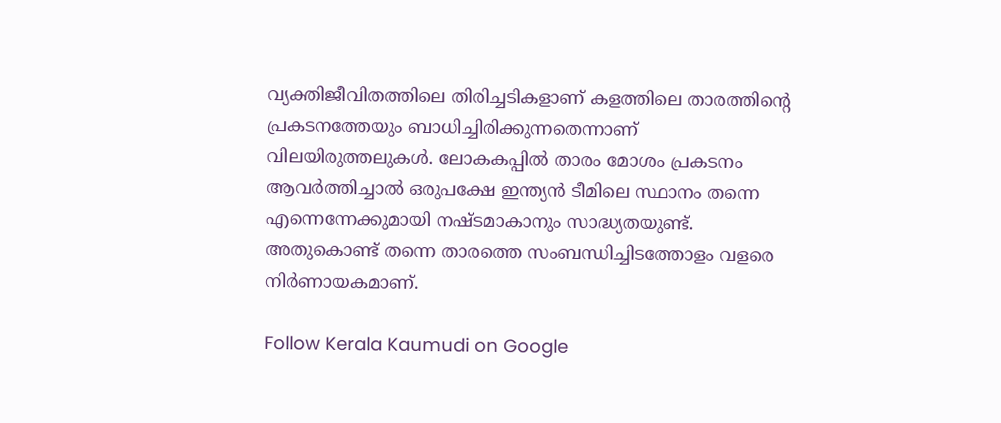വ്യക്തിജീവിതത്തിലെ തിരിച്ചടികളാണ് കളത്തിലെ താരത്തിന്റെ പ്രകടനത്തേയും ബാധിച്ചിരിക്കുന്നതെന്നാണ് വിലയിരുത്തലുകള്‍. ലോകകപ്പില്‍ താരം മോശം പ്രകടനം ആവര്‍ത്തിച്ചാല്‍ ഒരുപക്ഷേ ഇന്ത്യന്‍ ടീമിലെ സ്ഥാനം തന്നെ എന്നെന്നേക്കുമായി നഷ്ടമാകാനും സാദ്ധ്യതയുണ്ട്. അതുകൊണ്ട് തന്നെ താരത്തെ സംബന്ധിച്ചിടത്തോളം വളരെ നിര്‍ണായകമാണ്.

Follow Kerala Kaumudi on Google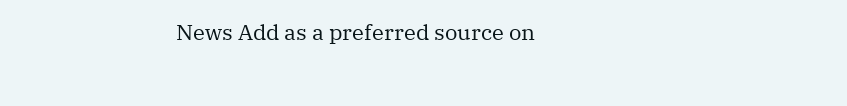News Add as a preferred source on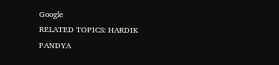Google
RELATED TOPICS: HARDIK PANDYA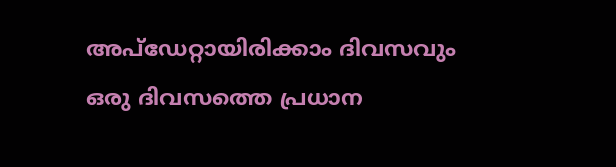അപ്ഡേറ്റായിരിക്കാം ദിവസവും
ഒരു ദിവസത്തെ പ്രധാന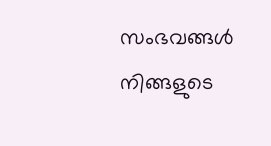സംഭവങ്ങൾ നിങ്ങളുടെ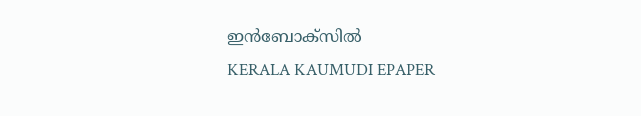ഇൻബോക്സിൽ
KERALA KAUMUDI EPAPER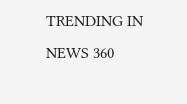TRENDING IN NEWS 360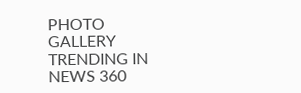PHOTO GALLERY
TRENDING IN NEWS 360